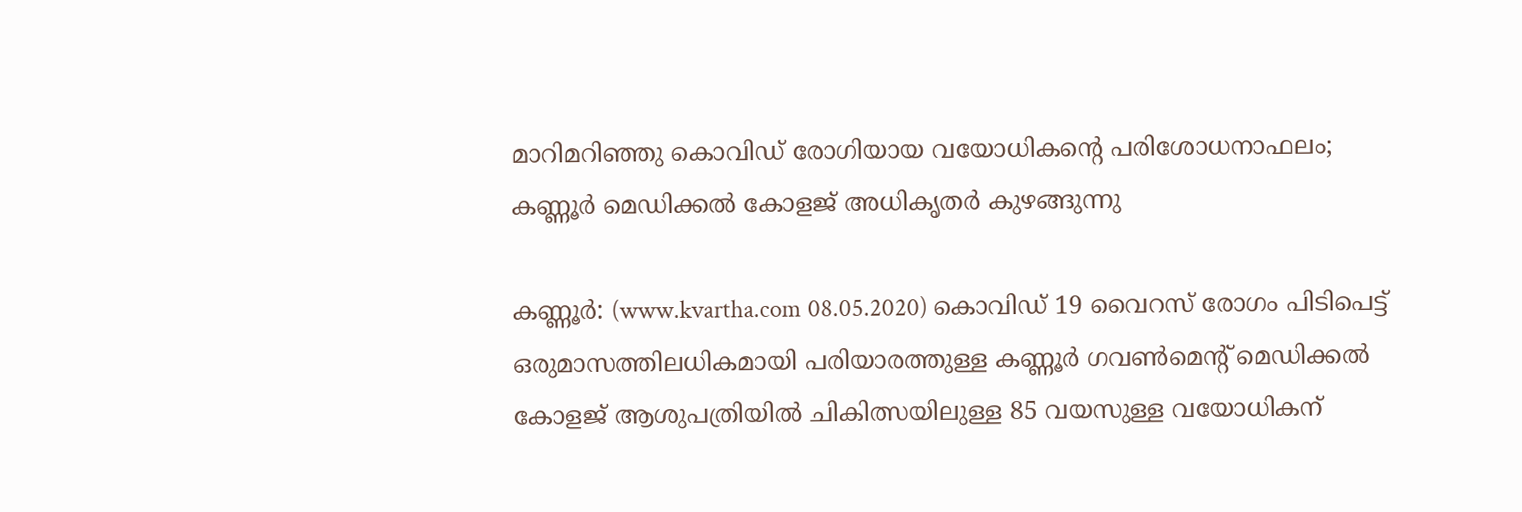മാറിമറിഞ്ഞു കൊവിഡ് രോഗിയായ വയോധികന്റെ പരിശോധനാഫലം; കണ്ണൂര്‍ മെഡിക്കല്‍ കോളജ് അധികൃതര്‍ കുഴങ്ങുന്നു

കണ്ണൂര്‍: (www.kvartha.com 08.05.2020) കൊവിഡ് 19 വൈറസ് രോഗം പിടിപെട്ട് ഒരുമാസത്തിലധികമായി പരിയാരത്തുള്ള കണ്ണൂര്‍ ഗവണ്‍മെന്റ് മെഡിക്കല്‍ കോളജ് ആശുപത്രിയില്‍ ചികിത്സയിലുള്ള 85 വയസുള്ള വയോധികന്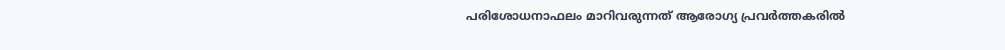പരിശോധനാഫലം മാറിവരുന്നത് ആരോഗ്യ പ്രവര്‍ത്തകരില്‍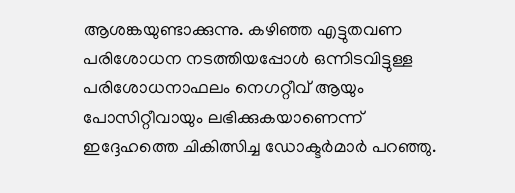ആശങ്കയുണ്ടാക്കുന്നു. കഴിഞ്ഞ എട്ടുതവണ പരിശോധന നടത്തിയപ്പോള്‍ ഒന്നിടവിട്ടുള്ള പരിശോധനാഫലം നെഗറ്റീവ് ആയും പോസിറ്റീവായും ലഭിക്കുകയാണെന്ന് ഇദ്ദേഹത്തെ ചികിത്സിച്ച ഡോക്ടര്‍മാര്‍ പറഞ്ഞു.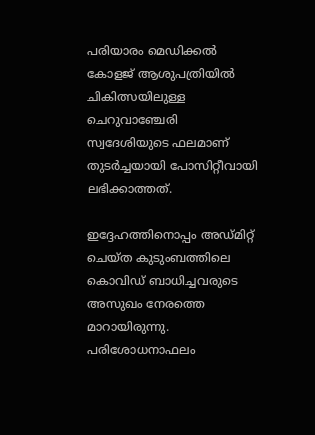പരിയാരം മെഡിക്കല്‍ കോളജ് ആശുപത്രിയില്‍ ചികിത്സയിലുള്ള ചെറുവാഞ്ചേരി സ്വദേശിയുടെ ഫലമാണ് തുടര്‍ച്ചയായി പോസിറ്റീവായി ലഭിക്കാത്തത്.

ഇദ്ദേഹത്തിനൊപ്പം അഡ്മിറ്റ് ചെയ്ത കുടുംബത്തിലെ കൊവിഡ് ബാധിച്ചവരുടെ അസുഖം നേരത്തെ മാറായിരുന്നു. പരിശോധനാഫലം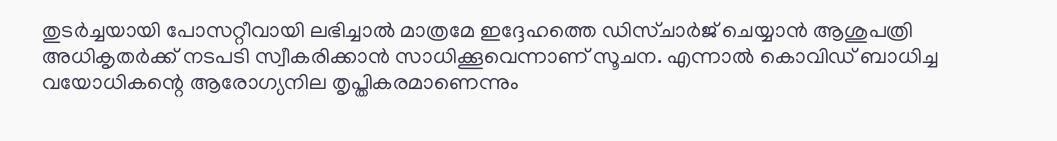തുടര്‍ച്ചയായി പോസറ്റീവായി ലഭിച്ചാല്‍ മാത്രമേ ഇദ്ദേഹത്തെ ഡിസ്ചാര്‍ജ് ചെയ്യാന്‍ ആശുപത്രി അധികൃതര്‍ക്ക് നടപടി സ്വീകരിക്കാന്‍ സാധിക്കൂവെന്നാണ് സൂചന. എന്നാല്‍ കൊവിഡ് ബാധിച്ച വയോധികന്റെ ആരോഗ്യനില തൃപ്തികരമാണെന്നും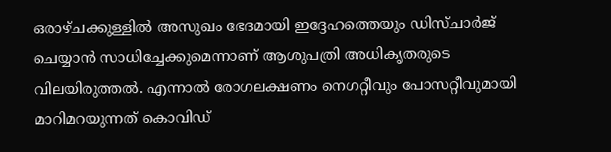ഒരാഴ്ചക്കുള്ളില്‍ അസുഖം ഭേദമായി ഇദ്ദേഹത്തെയും ഡിസ്ചാര്‍ജ് ചെയ്യാന്‍ സാധിച്ചേക്കുമെന്നാണ് ആശുപത്രി അധികൃതരുടെ വിലയിരുത്തല്‍. എന്നാല്‍ രോഗലക്ഷണം നെഗറ്റീവും പോസറ്റീവുമായി മാറിമറയുന്നത് കൊവിഡ്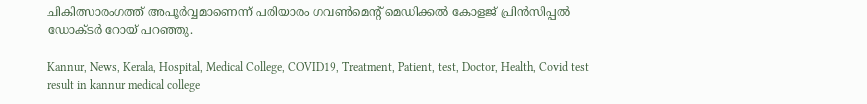ചികിത്സാരംഗത്ത് അപൂര്‍വ്വമാണെന്ന് പരിയാരം ഗവണ്‍മെന്റ് മെഡിക്കല്‍ കോളജ് പ്രിന്‍സിപ്പല്‍ ഡോക്ടര്‍ റോയ് പറഞ്ഞു.

Kannur, News, Kerala, Hospital, Medical College, COVID19, Treatment, Patient, test, Doctor, Health, Covid test result in kannur medical college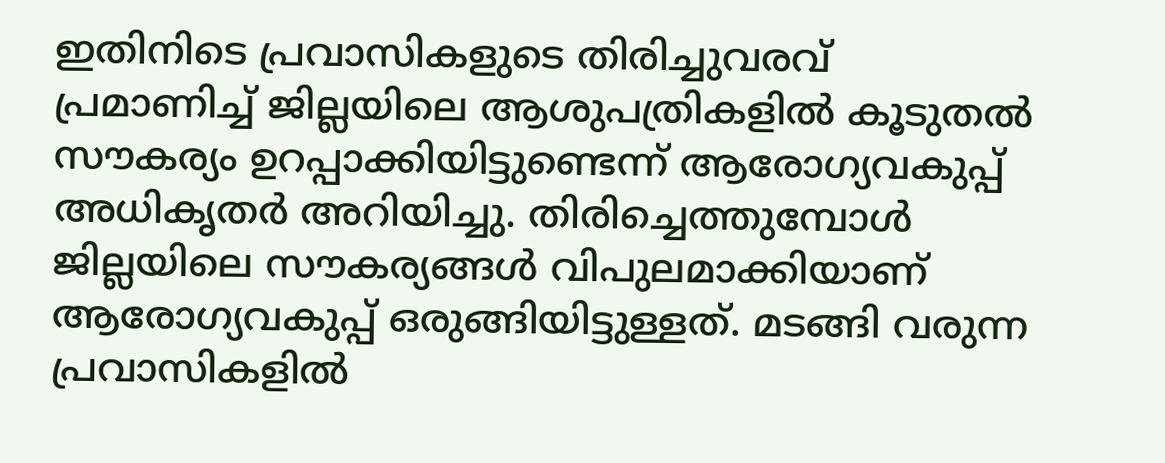ഇതിനിടെ പ്രവാസികളുടെ തിരിച്ചുവരവ് പ്രമാണിച്ച് ജില്ലയിലെ ആശുപത്രികളില്‍ കൂടുതല്‍ സൗകര്യം ഉറപ്പാക്കിയിട്ടുണ്ടെന്ന് ആരോഗ്യവകുപ്പ് അധികൃതര്‍ അറിയിച്ചു. തിരിച്ചെത്തുമ്പോള്‍ ജില്ലയിലെ സൗകര്യങ്ങള്‍ വിപുലമാക്കിയാണ് ആരോഗ്യവകുപ്പ് ഒരുങ്ങിയിട്ടുള്ളത്. മടങ്ങി വരുന്ന പ്രവാസികളില്‍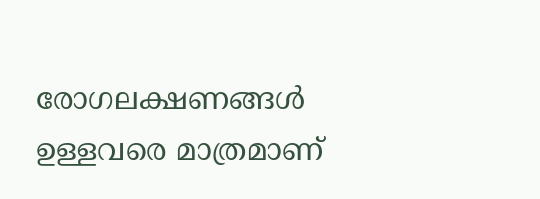രോഗലക്ഷണങ്ങള്‍ ഉള്ളവരെ മാത്രമാണ്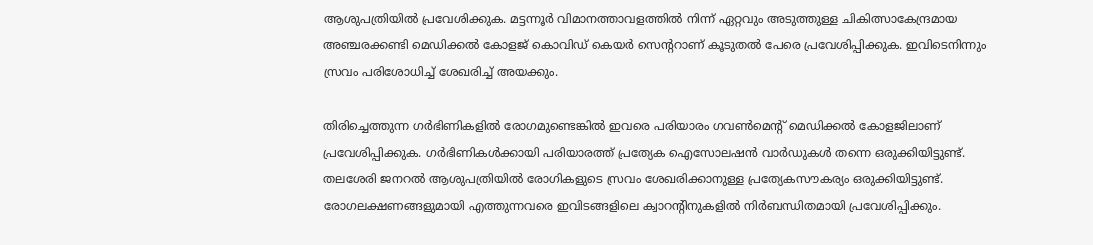ആശുപത്രിയില്‍ പ്രവേശിക്കുക. മട്ടന്നൂര്‍ വിമാനത്താവളത്തില്‍ നിന്ന് ഏറ്റവും അടുത്തുള്ള ചികിത്സാകേന്ദ്രമായ അഞ്ചരക്കണ്ടി മെഡിക്കല്‍ കോളജ് കൊവിഡ് കെയര്‍ സെന്ററാണ് കൂടുതല്‍ പേരെ പ്രവേശിപ്പിക്കുക. ഇവിടെനിന്നും സ്രവം പരിശോധിച്ച് ശേഖരിച്ച് അയക്കും.

തിരിച്ചെത്തുന്ന ഗര്‍ഭിണികളില്‍ രോഗമുണ്ടെങ്കില്‍ ഇവരെ പരിയാരം ഗവണ്‍മെന്റ് മെഡിക്കല്‍ കോളജിലാണ് പ്രവേശിപ്പിക്കുക. ഗര്‍ഭിണികള്‍ക്കായി പരിയാരത്ത് പ്രത്യേക ഐസോലഷന്‍ വാര്‍ഡുകള്‍ തന്നെ ഒരുക്കിയിട്ടുണ്ട്. തലശേരി ജനറല്‍ ആശുപത്രിയില്‍ രോഗികളുടെ സ്രവം ശേഖരിക്കാനുള്ള പ്രത്യേകസൗകര്യം ഒരുക്കിയിട്ടുണ്ട്. രോഗലക്ഷണങ്ങളുമായി എത്തുന്നവരെ ഇവിടങ്ങളിലെ ക്വാറന്റിനുകളില്‍ നിര്‍ബന്ധിതമായി പ്രവേശിപ്പിക്കും.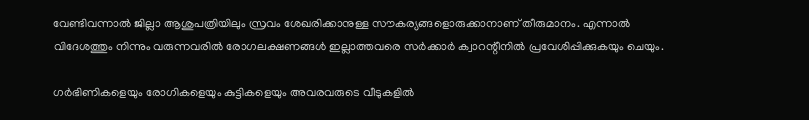വേണ്ടിവന്നാല്‍ ജില്ലാ ആശുപത്രിയിലും സ്രവം ശേഖരിക്കാനുള്ള സൗകര്യങ്ങളൊരുക്കാനാണ് തീരുമാനം. എന്നാല്‍ വിദേശത്തും നിന്നും വരുന്നവരില്‍ രോഗലക്ഷണങ്ങള്‍ ഇല്ലാത്തവരെ സര്‍ക്കാര്‍ ക്വാറന്റീനില്‍ പ്രവേശിപ്പിക്കുകയും ചെയും.

ഗര്‍ഭിണികളെയും രോഗികളെയും കുട്ടികളെയും അവരവരുടെ വീടുകളില്‍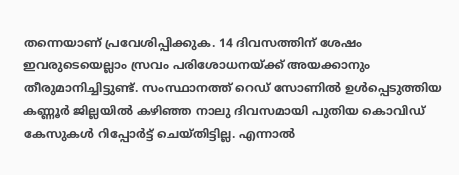തന്നെയാണ് പ്രവേശിപ്പിക്കുക. 14 ദിവസത്തിന് ശേഷം ഇവരുടെയെല്ലാം സ്രവം പരിശോധനയ്ക്ക് അയക്കാനും തീരുമാനിച്ചിട്ടുണ്ട്. സംസ്ഥാനത്ത് റെഡ് സോണില്‍ ഉള്‍പ്പെടുത്തിയ കണ്ണൂര്‍ ജില്ലയില്‍ കഴിഞ്ഞ നാലു ദിവസമായി പുതിയ കൊവിഡ് കേസുകള്‍ റിപ്പോര്‍ട്ട് ചെയ്തിട്ടില്ല. എന്നാല്‍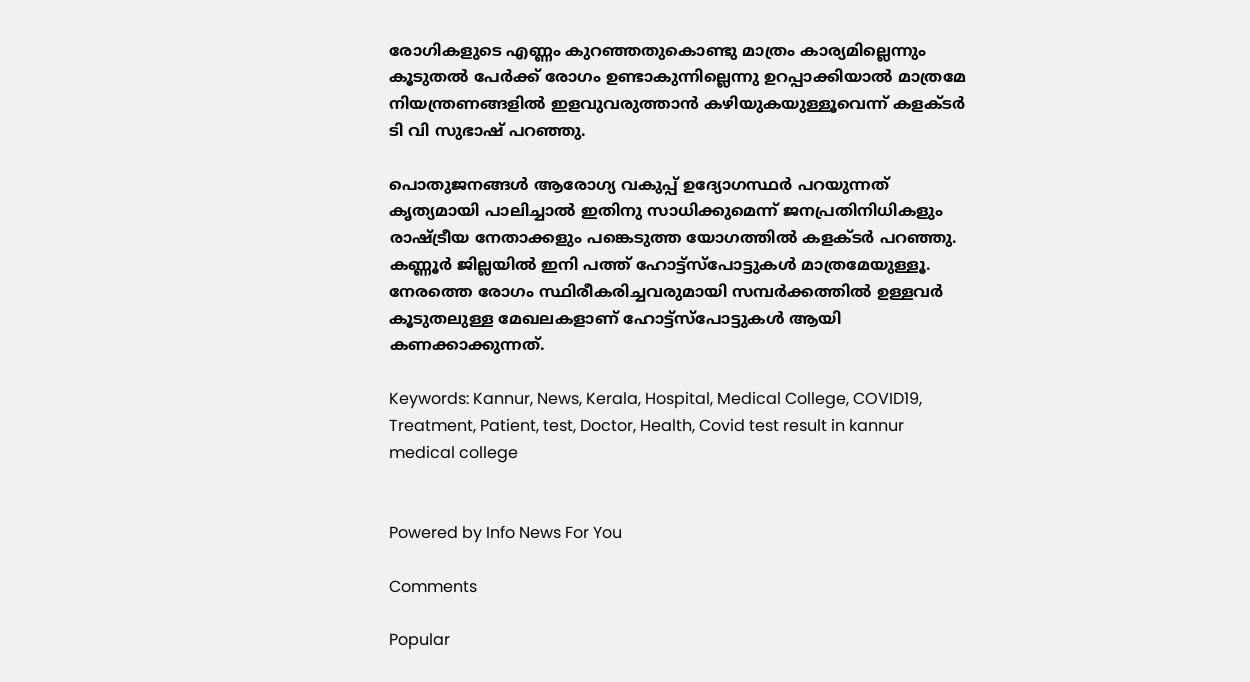രോഗികളുടെ എണ്ണം കുറഞ്ഞതുകൊണ്ടു മാത്രം കാര്യമില്ലെന്നും കൂടുതല്‍ പേര്‍ക്ക് രോഗം ഉണ്ടാകുന്നില്ലെന്നു ഉറപ്പാക്കിയാല്‍ മാത്രമേ നിയന്ത്രണങ്ങളില്‍ ഇളവുവരുത്താന്‍ കഴിയുകയുള്ളൂവെന്ന് കളക്ടര്‍ ടി വി സുഭാഷ് പറഞ്ഞു.

പൊതുജനങ്ങള്‍ ആരോഗ്യ വകുപ്പ് ഉദ്യോഗസ്ഥര്‍ പറയുന്നത് കൃത്യമായി പാലിച്ചാല്‍ ഇതിനു സാധിക്കുമെന്ന് ജനപ്രതിനിധികളും രാഷ്ട്രീയ നേതാക്കളും പങ്കെടുത്ത യോഗത്തില്‍ കളക്ടര്‍ പറഞ്ഞു. കണ്ണൂര്‍ ജില്ലയില്‍ ഇനി പത്ത് ഹോട്ട്‌സ്‌പോട്ടുകള്‍ മാത്രമേയുള്ളൂ. നേരത്തെ രോഗം സ്ഥിരീകരിച്ചവരുമായി സമ്പര്‍ക്കത്തില്‍ ഉള്ളവര്‍ കൂടുതലുള്ള മേഖലകളാണ് ഹോട്ട്‌സ്‌പോട്ടുകള്‍ ആയി കണക്കാക്കുന്നത്.

Keywords: Kannur, News, Kerala, Hospital, Medical College, COVID19, Treatment, Patient, test, Doctor, Health, Covid test result in kannur medical college


Powered by Info News For You

Comments

Popular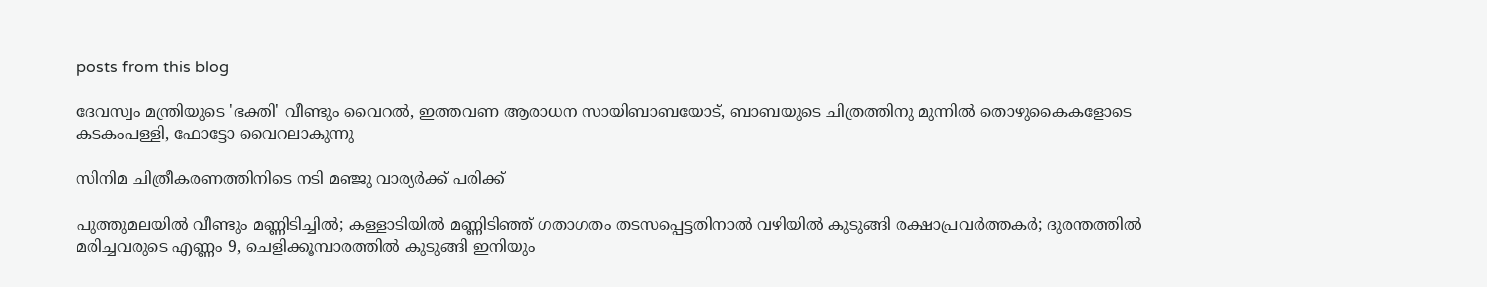posts from this blog

ദേവസ്വം മന്ത്രിയുടെ 'ഭക്തി' വീണ്ടും വൈറല്‍, ഇത്തവണ ആരാധന സായിബാബയോട്, ബാബയുടെ ചിത്രത്തിനു മുന്നില്‍ തൊഴുകൈകളോടെ കടകംപള്ളി, ഫോട്ടോ വൈറലാകുന്നു

സിനിമ ചിത്രീകരണത്തിനിടെ നടി മഞ്ജു വാര്യര്‍ക്ക് പരിക്ക്

പുത്തുമലയില്‍ വീണ്ടും മണ്ണിടിച്ചില്‍; കള്ളാടിയില്‍ മണ്ണിടിഞ്ഞ് ഗതാഗതം തടസപ്പെട്ടതിനാല്‍ വഴിയില്‍ കുടുങ്ങി രക്ഷാപ്രവര്‍ത്തകര്‍; ദുരന്തത്തില്‍ മരിച്ചവരുടെ എണ്ണം 9, ചെളിക്കൂമ്പാരത്തില്‍ കുടുങ്ങി ഇനിയും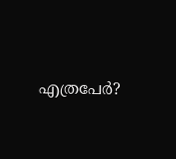എത്രപേര്‍?